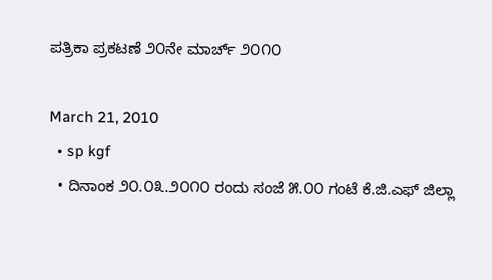ಪತ್ರಿಕಾ ಪ್ರಕಟಣೆ ೨೦ನೇ ಮಾರ್ಚ್ ೨೦೧೦

March 21, 2010
  • sp kgf
  • ದಿನಾಂಕ ೨೦.೦೩.೨೦೧೦ ರಂದು ಸಂಜೆ ೫.೦೦ ಗಂಟೆ ಕೆ.ಜಿ.ಎಫ್‌ ಜಿಲ್ಲಾ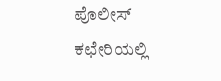ಪೊಲೀಸ್‌ ಕಛೇರಿಯಲ್ಲಿ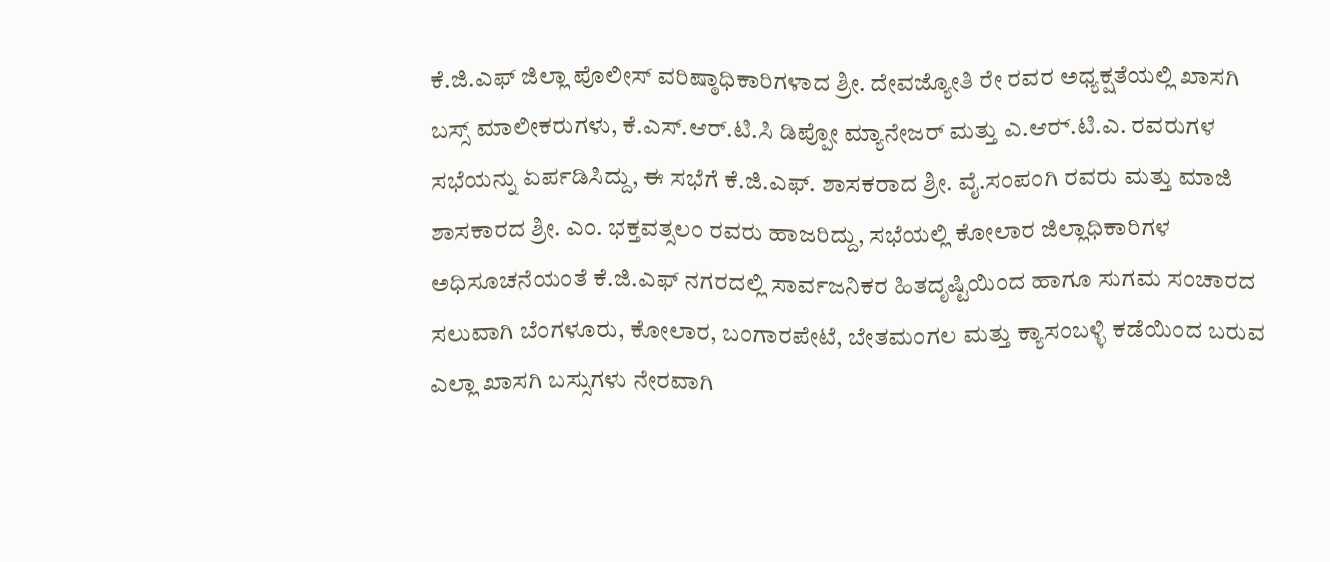ಕೆ.ಜಿ.ಎಫ್‌ ಜಿಲ್ಲಾ ಪೊಲೀಸ್‌ ವರಿಷ್ಠಾಧಿಕಾರಿಗಳಾದ ಶ್ರೀ. ದೇವಜ್ಯೋತಿ ರೇ ರವರ ಅಧ್ಯಕ್ಷತೆಯಲ್ಲಿ ಖಾಸಗಿ ಬಸ್ಸ್‌ ಮಾಲೀಕರುಗಳು, ಕೆ.ಎಸ್‌.ಆರ್‌.ಟಿ.ಸಿ ಡಿಪ್ಪೋ ಮ್ಯಾನೇಜರ್ ಮತ್ತು ಎ.ಆರ್‍.ಟಿ.ಎ. ರವರುಗಳ ಸಭೆಯನ್ನು ಏರ್ಪಡಿಸಿದ್ದು, ಈ ಸಭೆಗೆ ಕೆ.ಜಿ.ಎಫ್‌. ಶಾಸಕರಾದ ಶ್ರೀ. ವೈ.ಸಂಪಂಗಿ ರವರು ಮತ್ತು ಮಾಜಿ ಶಾಸಕಾರದ ಶ್ರೀ. ಎಂ. ಭಕ್ತವತ್ಸಲಂ ರವರು ಹಾಜರಿದ್ದು, ಸಭೆಯಲ್ಲಿ ಕೋಲಾರ ಜಿಲ್ಲಾಧಿಕಾರಿಗಳ ಅಧಿಸೂಚನೆಯಂತೆ ಕೆ.ಜಿ.ಎಫ್‌ ನಗರದಲ್ಲಿ ಸಾರ್ವಜನಿಕರ ಹಿತದೃಷ್ಟಿಯಿಂದ ಹಾಗೂ ಸುಗಮ ಸಂಚಾರದ ಸಲುವಾಗಿ ಬೆಂಗಳೂರು, ಕೋಲಾರ, ಬಂಗಾರಪೇಟೆ, ಬೇತಮಂಗಲ ಮತ್ತು ಕ್ಯಾಸಂಬಳ್ಳಿ ಕಡೆಯಿಂದ ಬರುವ ಎಲ್ಲಾ ಖಾಸಗಿ ಬಸ್ಸುಗಳು ನೇರವಾಗಿ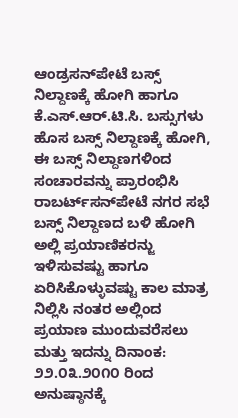ಆಂಡ್ರಸನ್‌ಪೇಟೆ ಬಸ್ಸ್‌ ನಿಲ್ದಾಣಕ್ಕೆ ಹೋಗಿ ಹಾಗೂ ಕೆ.ಎಸ್‌.ಆರ್‌.ಟಿ.ಸಿ. ಬಸ್ಸುಗಳು ಹೊಸ ಬಸ್ಸ್‌ ನಿಲ್ದಾಣಕ್ಕೆ ಹೋಗಿ, ಈ ಬಸ್ಸ್‌ ನಿಲ್ದಾಣಗಳಿಂದ ಸಂಚಾರವನ್ನು ಪ್ರಾರಂಭಿಸಿ ರಾಬರ್ಟ್‌ಸನ್‌ಪೇಟೆ ನಗರ ಸಭೆ ಬಸ್ಸ್‌ ನಿಲ್ದಾಣದ ಬಳಿ ಹೋಗಿ ಅಲ್ಲಿ ಪ್ರಯಾಣಿಕರನ್ಜು ಇಳಿಸುವಷ್ಟು ಹಾಗೂ ಏರಿಸಿಕೊಳ್ಳುವಷ್ಟು ಕಾಲ ಮಾತ್ರ ನಿಲ್ಲಿಸಿ ನಂತರ ಅಲ್ಲಿಂದ ಪ್ರಯಾಣ ಮುಂದುವರೆಸಲು ಮತ್ತು ಇದನ್ನು ದಿನಾಂಕ: ೨೨.೦೩.೨೦೧೦ ರಿಂದ ಅನುಷ್ಠಾನಕ್ಕೆ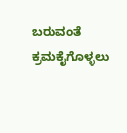ಬರುವಂತೆ ಕ್ರಮಕೈಗೊಳ್ಳಲು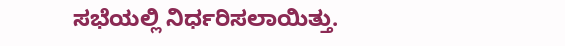ಸಭೆಯಲ್ಲಿ ನಿರ್ಧರಿಸಲಾಯಿತ್ತು.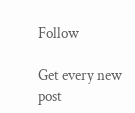Follow

Get every new post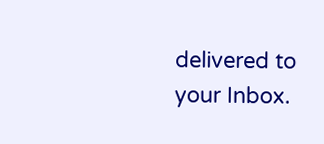delivered to your Inbox.